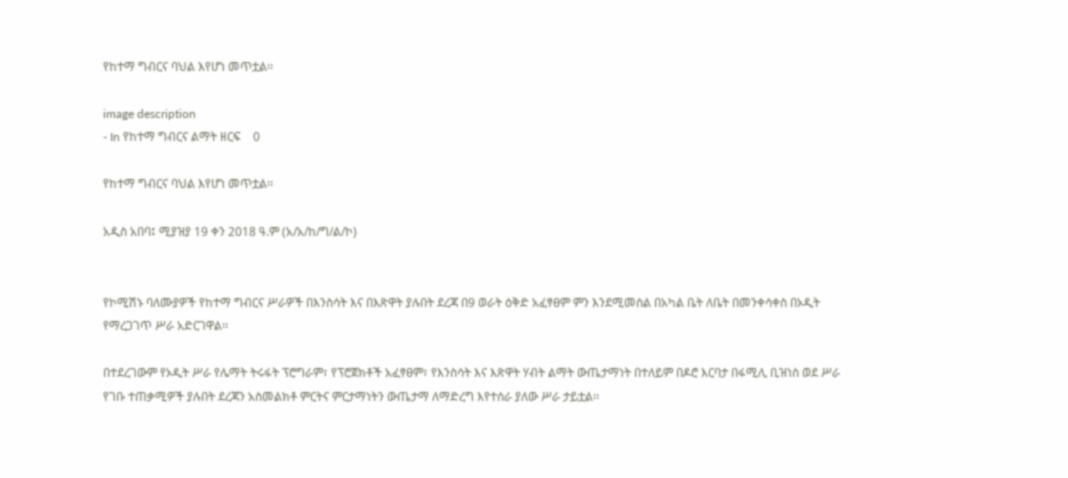የከተማ ግብርና ባህል እየሆነ መጥቷል፡፡

image description
- In የከተማ ግብርና ልማት ዘርፍ    0

የከተማ ግብርና ባህል እየሆነ መጥቷል፡፡

አዲስ አበባ፤ ሚያዝያ 19 ቀን 2018 ዓ.ም (አ/አ/ከ/ግ/ል/ኮ)


የኮሚሽኑ ባለሙያዎች የከተማ ግብርና ሥራዎች በእንስሳት እና በእጽዋት ያሉበት ደረጃ በ9 ወራት ዕቅድ አፈፃፀም ምን እንደሚመስል በአካል ቤት ለቤት በመንቀሳቀስ በኦዲት የማረጋገጥ ሥራ አድርገዋል፡፡

በተደረገውም የኦዲት ሥራ የሌማት ትሩፋት ፕሮግራም፣ የፕሮጀክቶች አፈፃፀም፣ የእንስሳት እና እጽዋት ሃብት ልማት ውጤታማነት በተለይም በዶሮ እርባታ በፋሚሊ ቢዝነስ ወደ ሥራ የገቡ ተጠቃሚዎች ያሉበት ደረጃን አስመልክቶ ምርትና ምርታማነትን ውጤታማ ለማድረግ እየተሰራ ያለው ሥራ ታይቷል፡፡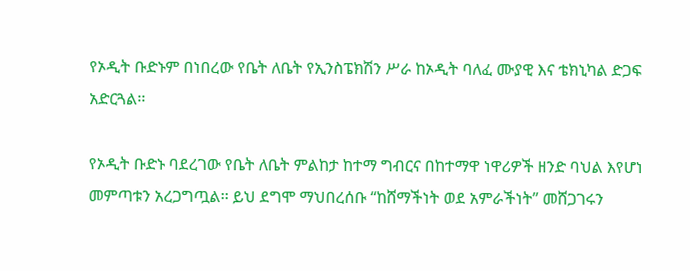የኦዲት ቡድኑም በነበረው የቤት ለቤት የኢንስፔክሽን ሥራ ከኦዲት ባለፈ ሙያዊ እና ቴክኒካል ድጋፍ አድርጓል፡፡

የኦዲት ቡድኑ ባደረገው የቤት ለቤት ምልከታ ከተማ ግብርና በከተማዋ ነዋሪዎች ዘንድ ባህል እየሆነ መምጣቱን አረጋግጧል፡፡ ይህ ደግሞ ማህበረሰቡ “ከሸማችነት ወደ አምራችነት” መሸጋገሩን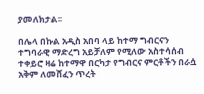ያመለክታል፡፡

በሌላ በኩል አዲስ አበባ ላይ ከተማ ግብርናን ተግባራዊ ማድረግ አይቻለም የሚለው አስተሳሰብ ተቀይሮ ዛሬ ከተማዋ በርካታ የግብርና ምርቶችን በራሷ አቅም ለመሸፈን ጥረት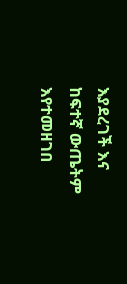እያደረገች እና ከፍተኛ ውጤትም እየተመዘገበ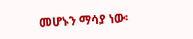መሆኑን ማሳያ ነው፡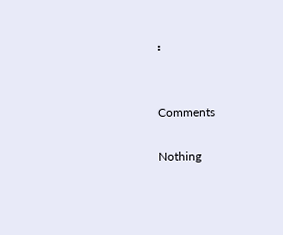፡


Comments

Nothing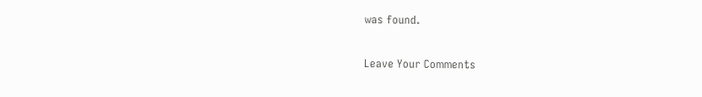was found.

Leave Your Comments